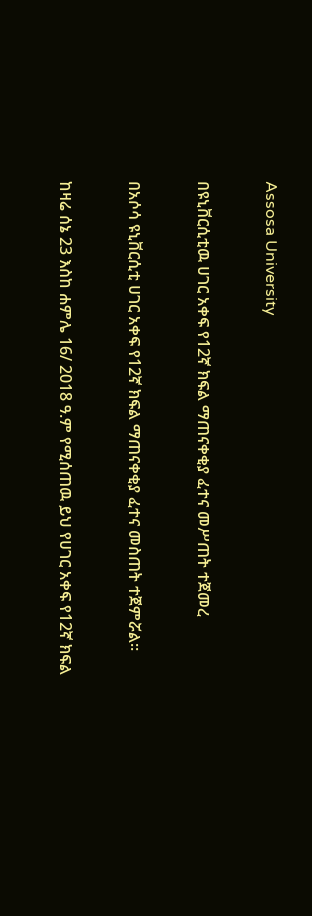Assosa University

በዩኒቨርሲቲዉ ሀገር አቀፍ የ12ኛ ክፍል ማጠናቀቂያ ፈተና መሥጠት ተጀመረ

በአሶሳ ዩኒቨርሲቲ ሀገር አቀፍ የ12ኛ ክፍል ማጠናቀቂያ ፈተና መስጠት ተጀምሯል።

ከዛሬ ሰኔ 23 እስከ ሐምሌ 16/ 2018 ዓ.ም የሚሰጠዉ ይህ የሀገር አቀፍ የ12ኛ ክፍል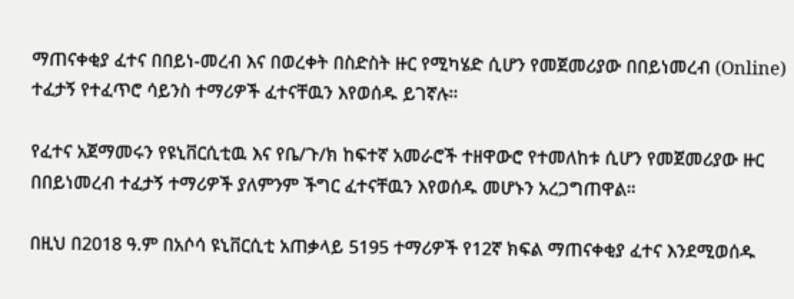ማጠናቀቂያ ፈተና በበይነ-መረብ እና በወረቀት በስድስት ዙር የሚካሄድ ሲሆን የመጀመሪያው በበይነመረብ (Online) ተፈታኝ የተፈጥሮ ሳይንስ ተማሪዎች ፈተናቸዉን እየወሰዱ ይገኛሉ።

የፈተና አጀማመሩን የዩኒቨርሲቲዉ እና የቤ/ጉ/ክ ከፍተኛ አመራሮች ተዘዋውሮ የተመለከቱ ሲሆን የመጀመሪያው ዙር በበይነመረብ ተፈታኝ ተማሪዎች ያለምንም ችግር ፈተናቸዉን እየወሰዱ መሆኑን አረጋግጠዋል።

በዚህ በ2018 ዓ.ም በአሶሳ ዩኒቨርሲቲ አጠቃላይ 5195 ተማሪዎች የ12ኛ ክፍል ማጠናቀቂያ ፈተና እንደሚወሰዱ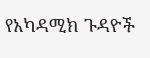የአካዳሚክ ጉዳዮች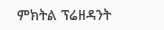ምክትል ፕሬዘዳንት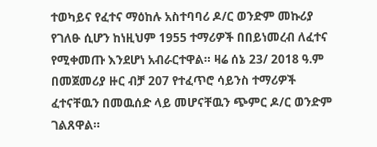ተወካይና የፈተና ማዕከሉ አስተባባሪ ዶ/ር ወንድም መኩሪያ የገለፁ ሲሆን ከነዚህም 1955 ተማሪዎች በበይነመረብ ለፈተና የሚቀመጡ እንደሆነ አብራርተዋል። ዛሬ ሰኔ 23/ 2018 ዓ.ም በመጀመሪያ ዙር ብቻ 207 የተፈጥሮ ሳይንስ ተማሪዎች ፈተናቸዉን በመዉሰድ ላይ መሆናቸዉን ጭምር ዶ/ር ወንድም ገልጸዋል።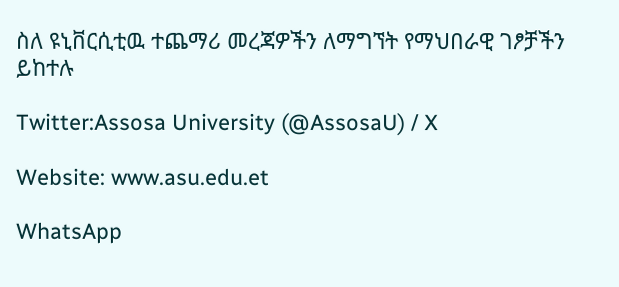ስለ ዩኒቨርሲቲዉ ተጨማሪ መረጃዎችን ለማግኘት የማህበራዊ ገፆቻችን ይከተሉ

Twitter:Assosa University (@AssosaU) / X

Website: www.asu.edu.et

WhatsApp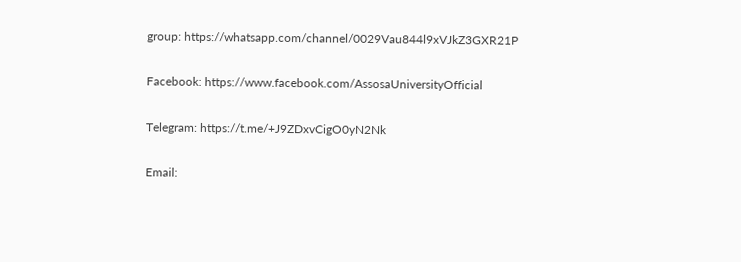group: https://whatsapp.com/channel/0029Vau844l9xVJkZ3GXR21P

Facebook: https://www.facebook.com/AssosaUniversityOfficial

Telegram: https://t.me/+J9ZDxvCigO0yN2Nk

Email: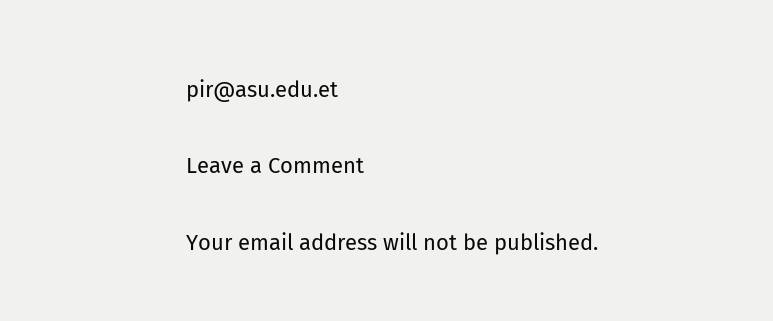pir@asu.edu.et

Leave a Comment

Your email address will not be published.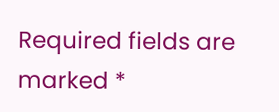Required fields are marked *